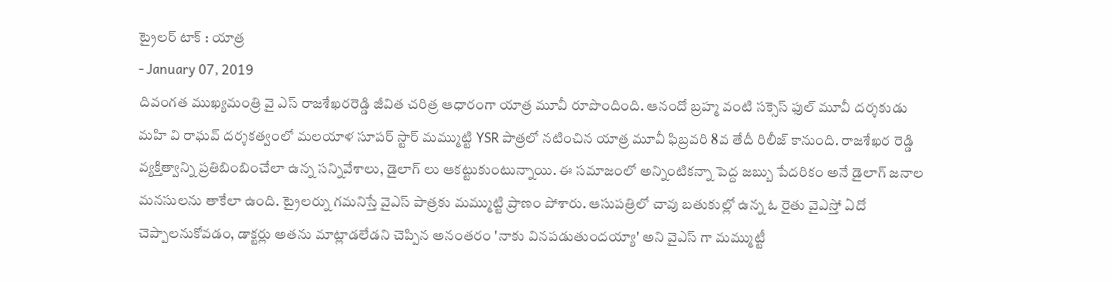ట్రైలర్ టాక్ : యాత్ర
- January 07, 2019
దివంగత ముఖ్యమంత్రి వై ఎస్ రాజశేఖరరెడ్డి జీవిత చరిత్ర ఆధారంగా యాత్ర మూవీ రూపొందింది. ఆనందో బ్రహ్మ వంటి సక్సెస్ ఫుల్ మూవీ దర్శకుడు మహి వి రాఘవ్ దర్శకత్వంలో మలయాళ సూపర్ స్టార్ మమ్ముట్టి YSR పాత్రలో నటించిన యాత్ర మూవీ ఫిబ్రవరి 8వ తేదీ రిలీజ్ కానుంది. రాజశేఖర రెడ్డి వ్యక్తిత్వాన్ని ప్రతిబింబించేలా ఉన్న సన్నివేశాలు, డైలాగ్ లు ఆకట్టుకుంటున్నాయి. ఈ సమాజంలో అన్నింటికన్నా పెద్ద జబ్బు పేదరికం అనే డైలాగ్ జనాల మనసులను తాకేలా ఉంది. ట్రైలర్ను గమనిస్తే వైఎస్ పాత్రకు మమ్ముట్టి ప్రాణం పోశారు. ఆసుపత్రిలో చావు బతుకుల్లో ఉన్న ఓ రైతు వైఎస్తో ఏదో చెప్పాలనుకోవడం, డాక్టర్లు అతను మాట్లాడలేడని చెప్పిన అనంతరం 'నాకు వినపడుతుందయ్యా' అని వైఎస్ గా మమ్ముట్టీ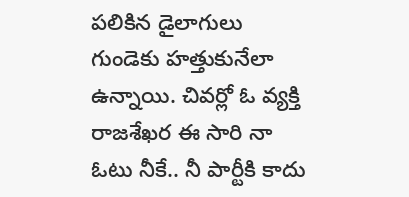పలికిన డైలాగులు గుండెకు హత్తుకునేలా ఉన్నాయి. చివర్లో ఓ వ్యక్తి రాజశేఖర ఈ సారి నా ఓటు నీకే.. నీ పార్టీకి కాదు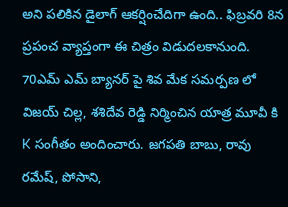అని పలికిన డైలాగ్ ఆకర్షించేదిగా ఉంది.. ఫిబ్రవరి 8న ప్రపంచ వ్యాప్తంగా ఈ చిత్రం విడుదలకానుంది.
70ఎమ్ ఎమ్ బ్యానర్ పై శివ మేక సమర్పణ లో విజయ్ చిల్ల, శశిదేవ రెడ్డి నిర్మించిన యాత్ర మూవీ కి K సంగీతం అందించారు. జగపతి బాబు, రావు రమేష్, పోసాని,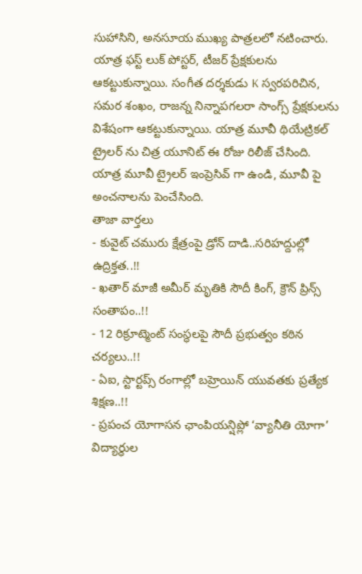సుహాసిని, అనసూయ ముఖ్య పాత్రలలో నటించారు. యాత్ర ఫస్ట్ లుక్ పోస్టర్, టీజర్ ప్రేక్షకులను ఆకట్టుకున్నాయి. సంగీత దర్శకుడు K స్వరపరిచిన, సమర శంఖం, రాజన్న నిన్నాపగలరా సాంగ్స్ ప్రేక్షకులను విశేషంగా ఆకట్టుకున్నాయి. యాత్ర మూవీ థియేట్రికల్ ట్రైలర్ ను చిత్ర యూనిట్ ఈ రోజు రిలీజ్ చేసింది. యాత్ర మూవీ ట్రైలర్ ఇంప్రెసివ్ గా ఉండి, మూవీ పై అంచనాలను పెంచేసింది.
తాజా వార్తలు
- కువైట్ చమురు క్షేత్రంపై డ్రోన్ దాడి..సరిహద్దుల్లో ఉద్రిక్తత..!!
- ఖతార్ మాజీ అమీర్ మృతికి సౌదీ కింగ్, క్రౌన్ ప్రిన్స్ సంతాపం..!!
- 12 రిక్రూట్మెంట్ సంస్థలపై సౌదీ ప్రభుత్వం కఠిన చర్యలు..!!
- ఏఐ, స్టార్టప్స్ రంగాల్లో బహ్రెయిన్ యువతకు ప్రత్యేక శిక్షణ..!!
- ప్రపంచ యోగాసన ఛాంపియన్షిప్లో ‘వ్యానీతి యోగా’ విద్యార్థుల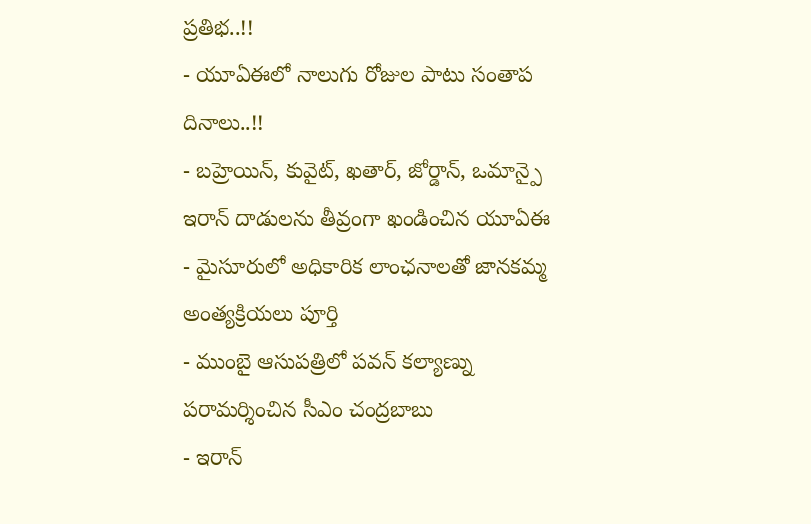ప్రతిభ..!!
- యూఏఈలో నాలుగు రోజుల పాటు సంతాప దినాలు..!!
- బహ్రెయిన్, కువైట్, ఖతార్, జోర్డాన్, ఒమాన్పై ఇరాన్ దాడులను తీవ్రంగా ఖండించిన యూఏఈ
- మైసూరులో అధికారిక లాంఛనాలతో జానకమ్మ అంత్యక్రియలు పూర్తి
- ముంబై ఆసుపత్రిలో పవన్ కల్యాణ్ను పరామర్శించిన సీఎం చంద్రబాబు
- ఇరాన్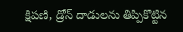క్షిపణి, డ్రోన్ దాడులను తిప్పికొట్టిన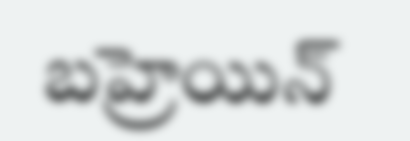బహ్రెయిన్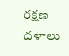రక్షణ దళాలు